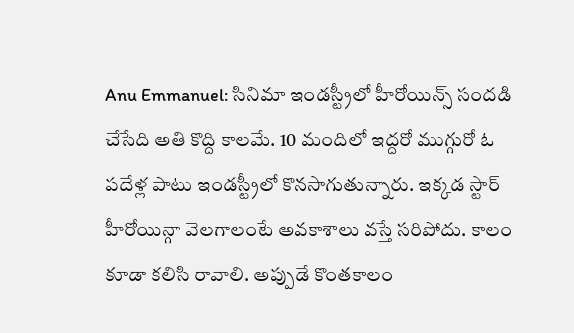Anu Emmanuel: సినిమా ఇండస్ట్రీలో హీరోయిన్స్ సందడి చేసేది అతి కొద్ది కాలమే. 10 మందిలో ఇద్దరో ముగ్గురో ఓ పదేళ్ల పాటు ఇండస్ట్రీలో కొనసాగుతున్నారు. ఇక్కడ స్టార్ హీరోయిన్గా వెలగాలంటే అవకాశాలు వస్తే సరిపోదు. కాలం కూడా కలిసి రావాలి. అప్పుడే కొంతకాలం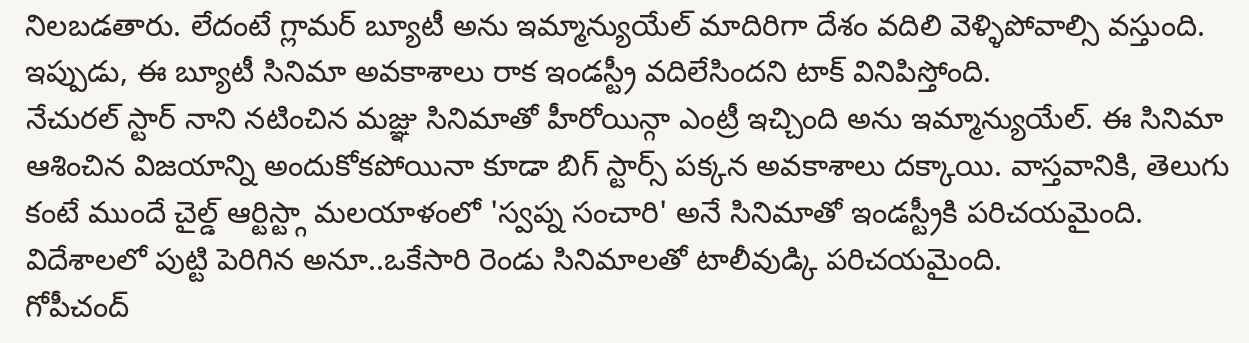నిలబడతారు. లేదంటే గ్లామర్ బ్యూటీ అను ఇమ్మాన్యుయేల్ మాదిరిగా దేశం వదిలి వెళ్ళిపోవాల్సి వస్తుంది. ఇప్పుడు, ఈ బ్యూటీ సినిమా అవకాశాలు రాక ఇండస్ట్రీ వదిలేసిందని టాక్ వినిపిస్తోంది.
నేచురల్ స్టార్ నాని నటించిన మజ్ఞు సినిమాతో హీరోయిన్గా ఎంట్రీ ఇచ్చింది అను ఇమ్మాన్యుయేల్. ఈ సినిమా ఆశించిన విజయాన్ని అందుకోకపోయినా కూడా బిగ్ స్టార్స్ పక్కన అవకాశాలు దక్కాయి. వాస్తవానికి, తెలుగు కంటే ముందే చైల్డ్ ఆర్టిస్ట్గా మలయాళంలో 'స్వప్న సంచారి' అనే సినిమాతో ఇండస్ట్రీకి పరిచయమైంది. విదేశాలలో పుట్టి పెరిగిన అనూ..ఒకేసారి రెండు సినిమాలతో టాలీవుడ్కి పరిచయమైంది.
గోపీచంద్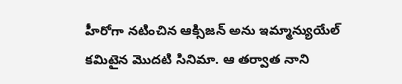హీరోగా నటించిన ఆక్సిజన్ అను ఇమ్మాన్యుయేల్ కమిటైన మొదటి సినిమా. ఆ తర్వాత నాని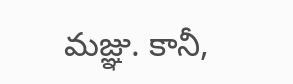మజ్ఞు. కానీ,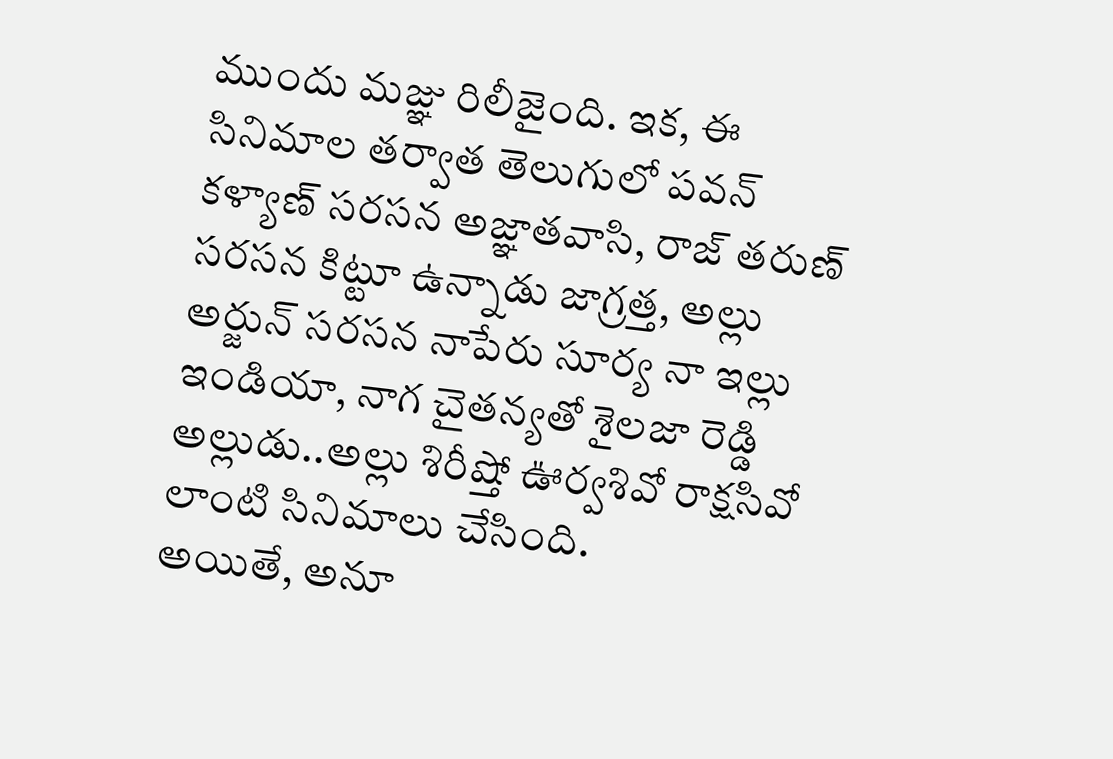ముందు మజ్ఞు రిలీజైంది. ఇక, ఈ సినిమాల తర్వాత తెలుగులో పవన్ కళ్యాణ్ సరసన అజ్ఞాతవాసి, రాజ్ తరుణ్ సరసన కిట్టూ ఉన్నాడు జాగ్రత్త, అల్లు అర్జున్ సరసన నాపేరు సూర్య నా ఇల్లు ఇండియా, నాగ చైతన్యతో శైలజా రెడ్డి అల్లుడు..అల్లు శిరీష్తో ఊర్వశివో రాక్షసివో లాంటి సినిమాలు చేసింది.
అయితే, అనూ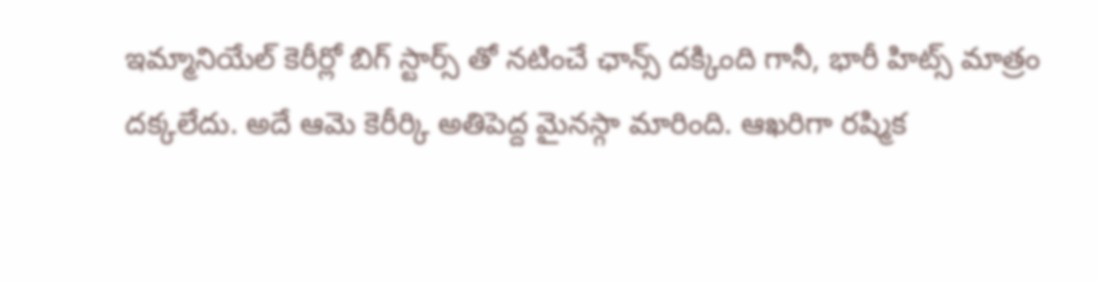ఇమ్మానియేల్ కెరీర్లో బిగ్ స్టార్స్ తో నటించే ఛాన్స్ దక్కింది గానీ, భారీ హిట్స్ మాత్రం దక్కలేదు. అదే ఆమె కెరీర్కి అతిపెద్ద మైనస్గా మారింది. ఆఖరిగా రష్మిక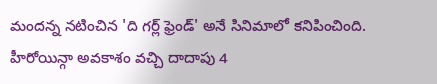మందన్న నటించిన 'ది గర్ల్ ఫ్రెండ్' అనే సినిమాలో కనిపించింది. హీరోయిన్గా అవకాశం వచ్చి దాదాపు 4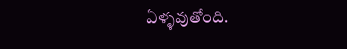ఏళ్ళవుతోంది.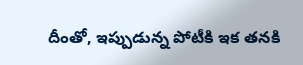దీంతో, ఇప్పుడున్న పోటీకి ఇక తనకి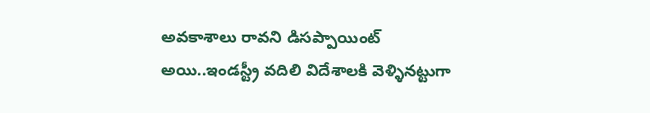అవకాశాలు రావని డిసప్పాయింట్ అయి..ఇండస్ట్రీ వదిలి విదేశాలకి వెళ్ళినట్టుగా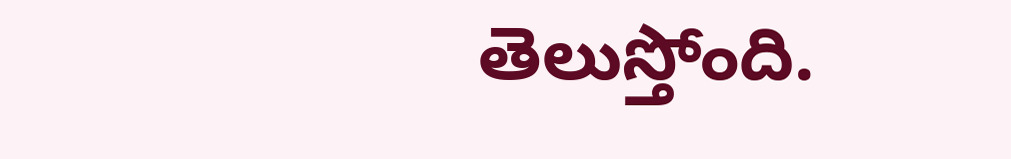తెలుస్తోంది.